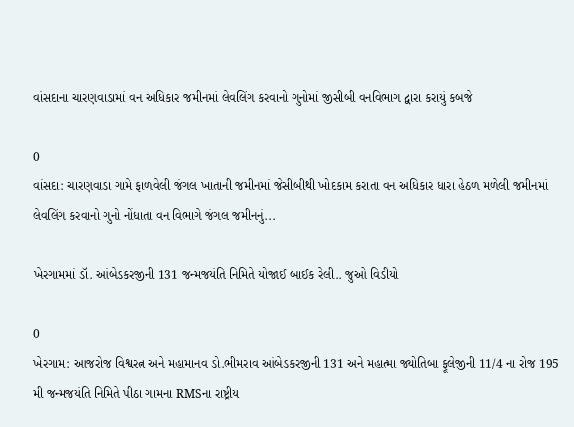વાંસદાના ચારણવાડામાં વન અધિકાર જમીનમાં લેવલિંગ કરવાનો ગુનોમાં જીસીબી વનવિભાગ દ્વારા કરાયું કબજે

0
વાંસદા: ચારણવાડા ગામે ફાળવેલી જંગલ ખાતાની જમીનમાં જેસીબીથી ખોદકામ કરાતા વન અધિકાર ધારા હેઠળ મળેલી જમીનમાં લેવલિંગ કરવાનો ગુનો નોંધાતા વન વિભાગે જંગલ જમીનનું...

ખેરગામમાં ડૉ. આંબેડકરજીની 131 જન્મજયંતિ નિમિતે યોજાઈ બાઈક રેલી.. જુઓ વિડીયો

0
ખેરગામ: આજરોજ વિશ્વરત્ન અને મહામાનવ ડો.ભીમરાવ આંબેડકરજીની 131 અને મહાત્મા જ્યોતિબા ફૂલેજીની 11/4 ના રોજ 195 મી જન્મજયંતિ નિમિતે પીઠા ગામના RMSના રાષ્ટ્રીય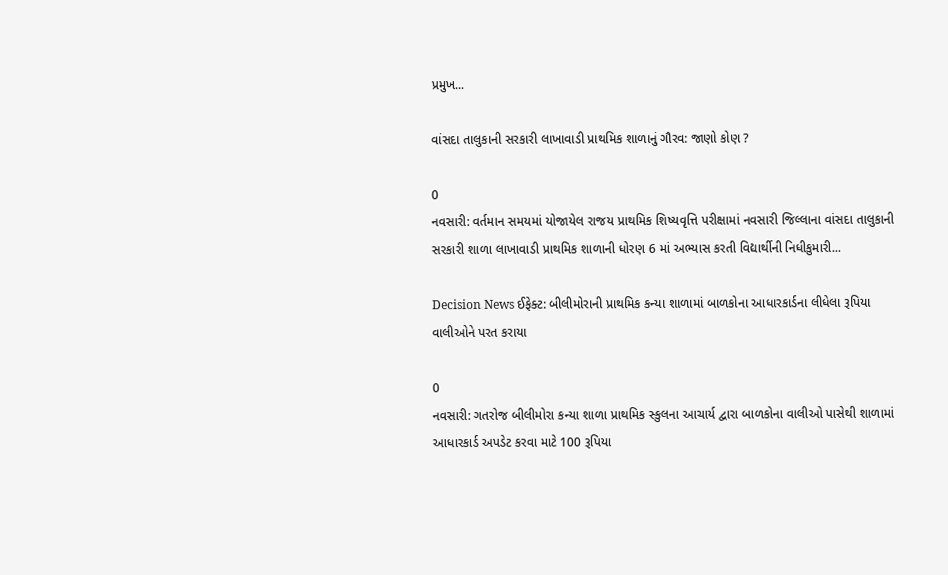પ્રમુખ...

વાંસદા તાલુકાની સરકારી લાખાવાડી પ્રાથમિક શાળાનું ગૌરવ: જાણો કોણ ?

0
નવસારી: વર્તમાન સમયમાં યોજાયેલ રાજય પ્રાથમિક શિષ્યવૃત્તિ પરીક્ષામાં નવસારી જિલ્લાના વાંસદા તાલુકાની સરકારી શાળા લાખાવાડી પ્રાથમિક શાળાની ધોરણ 6 માં અભ્યાસ કરતી વિદ્યાર્થીની નિધીકુમારી...

Decision News ઈફેક્ટ: બીલીમોરાની પ્રાથમિક કન્યા શાળામાં બાળકોના આધારકાર્ડના લીધેલા રૂપિયા વાલીઓને પરત કરાયા

0
નવસારી: ગતરોજ બીલીમોરા કન્યા શાળા પ્રાથમિક સ્કુલના આચાર્ય દ્વારા બાળકોના વાલીઓ પાસેથી શાળામાં આધારકાર્ડ અપડેટ કરવા માટે 100 રૂપિયા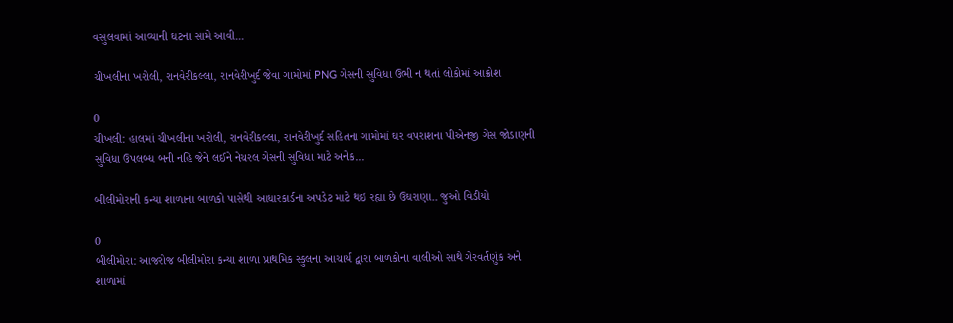વસુલવામાં આવ્યાની ઘટના સામે આવી...

ચીખલીના ખરોલી, રાનવેરીકલ્લા, રાનવેરીખુર્દ જેવા ગામોમાં PNG ગેસની સુવિધા ઉભી ન થતાં લોકોમાં આક્રોશ

0
ચીખલી: હાલમાં ચીખલીના ખરોલી, રાનવેરીકલ્લા, રાનવેરીખુર્દ સહિતના ગામોમાં ઘર વપરાશના પીએનજી ગેસ જોડાણની સુવિધા ઉપલબ્ધ બની નહિ જેને લઈને નેચરલ ગેસની સુવિધા માટે અનેક...

બીલીમોરાની કન્યા શાળાના બાળકો પાસેથી આધારકાર્ડના અપડેટ માટે થઇ રહ્યા છે ઉઘરાણા.. જુઓ વિડીયો

0
બીલીમોરા: આજરોજ બીલીમોરા કન્યા શાળા પ્રાથમિક સ્કુલના આચાર્ય દ્વારા બાળકોના વાલીઓ સાથે ગેરવર્તણુંક અને શાળામાં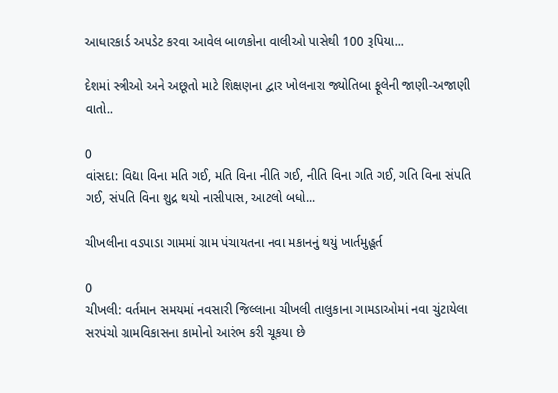આધારકાર્ડ અપડેટ કરવા આવેલ બાળકોના વાલીઓ પાસેથી 100 રૂપિયા...

દેશમાં સ્ત્રીઓ અને અછૂતો માટે શિક્ષણના દ્વાર ખોલનારા જ્યોતિબા ફૂલેની જાણી-અજાણી વાતો..

0
વાંસદા: વિદ્યા વિના મતિ ગઈ, મતિ વિના નીતિ ગઈ, નીતિ વિના ગતિ ગઈ, ગતિ વિના સંપતિ ગઈ, સંપતિ વિના શુદ્ર થયો નાસીપાસ, આટલો બધો...

ચીખલીના વડપાડા ગામમાં ગ્રામ પંચાયતના નવા મકાનનું થયું ખાર્તમુહૂર્ત

0
ચીખલી: વર્તમાન સમયમાં નવસારી જિલ્લાના ચીખલી તાલુકાના ગામડાઓમાં નવા ચુંટાયેલા સરપંચો ગ્રામવિકાસના કામોનો આરંભ કરી ચૂકયા છે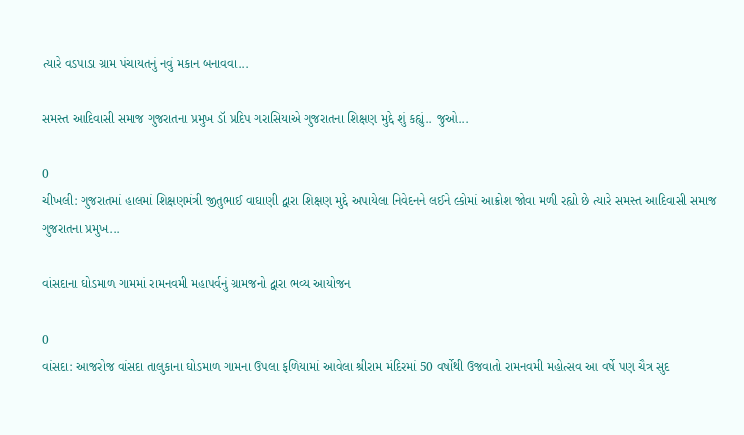ત્યારે વડપાડા ગ્રામ પંચાયતનું નવું મકાન બનાવવા...

સમસ્ત આદિવાસી સમાજ ગુજરાતના પ્રમુખ ડૉ પ્રદિપ ગરાસિયાએ ગુજરાતના શિક્ષણ મુદ્દે શું કહ્યું.. જુઓ...

0
ચીખલી: ગુજરાતમાં હાલમાં શિક્ષણમંત્રી જીતુભાઈ વાઘાણી દ્વારા શિક્ષણ મુદ્દે અપાયેલા નિવેદનને લઈને લ્કોમાં આક્રોશ જોવા મળી રહ્યો છે ત્યારે સમસ્ત આદિવાસી સમાજ ગુજરાતના પ્રમુખ...

વાંસદાના ઘોડમાળ ગામમાં રામનવમી મહાપર્વનું ગ્રામજનો દ્વારા ભવ્ય આયોજન

0
વાંસદા: આજરોજ વાંસદા તાલુકાના ઘોડમાળ ગામના ઉપલા ફળિયામાં આવેલા શ્રીરામ મંદિરમાં 50 વર્ષોથી ઉજવાતો રામનવમી મહોત્સવ આ વર્ષે પણ ચૈત્ર સુદ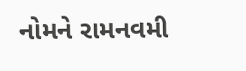નોમને રામનવમી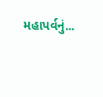મહાપર્વનું...